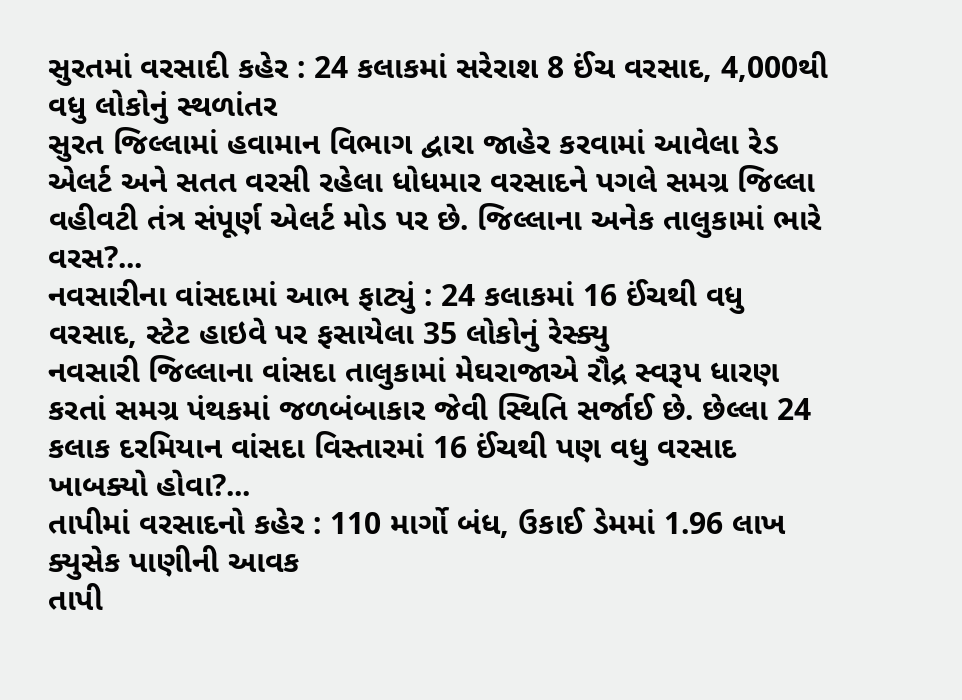સુરતમાં વરસાદી કહેર : 24 કલાકમાં સરેરાશ 8 ઈંચ વરસાદ, 4,000થી વધુ લોકોનું સ્થળાંતર
સુરત જિલ્લામાં હવામાન વિભાગ દ્વારા જાહેર કરવામાં આવેલા રેડ એલર્ટ અને સતત વરસી રહેલા ધોધમાર વરસાદને પગલે સમગ્ર જિલ્લા વહીવટી તંત્ર સંપૂર્ણ એલર્ટ મોડ પર છે. જિલ્લાના અનેક તાલુકામાં ભારે વરસ?...
નવસારીના વાંસદામાં આભ ફાટ્યું : 24 કલાકમાં 16 ઈંચથી વધુ વરસાદ, સ્ટેટ હાઇવે પર ફસાયેલા 35 લોકોનું રેસ્ક્યુ
નવસારી જિલ્લાના વાંસદા તાલુકામાં મેઘરાજાએ રૌદ્ર સ્વરૂપ ધારણ કરતાં સમગ્ર પંથકમાં જળબંબાકાર જેવી સ્થિતિ સર્જાઈ છે. છેલ્લા 24 કલાક દરમિયાન વાંસદા વિસ્તારમાં 16 ઈંચથી પણ વધુ વરસાદ ખાબક્યો હોવા?...
તાપીમાં વરસાદનો કહેર : 110 માર્ગો બંધ, ઉકાઈ ડેમમાં 1.96 લાખ ક્યુસેક પાણીની આવક
તાપી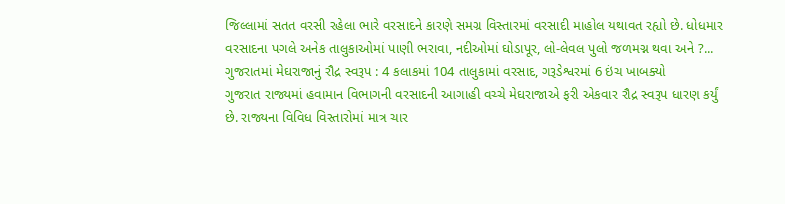જિલ્લામાં સતત વરસી રહેલા ભારે વરસાદને કારણે સમગ્ર વિસ્તારમાં વરસાદી માહોલ યથાવત રહ્યો છે. ધોધમાર વરસાદના પગલે અનેક તાલુકાઓમાં પાણી ભરાવા, નદીઓમાં ઘોડાપૂર, લો-લેવલ પુલો જળમગ્ન થવા અને ?...
ગુજરાતમાં મેઘરાજાનું રૌદ્ર સ્વરૂપ : 4 કલાકમાં 104 તાલુકામાં વરસાદ, ગરૂડેશ્વરમાં 6 ઇંચ ખાબક્યો
ગુજરાત રાજ્યમાં હવામાન વિભાગની વરસાદની આગાહી વચ્ચે મેઘરાજાએ ફરી એકવાર રૌદ્ર સ્વરૂપ ધારણ કર્યું છે. રાજ્યના વિવિધ વિસ્તારોમાં માત્ર ચાર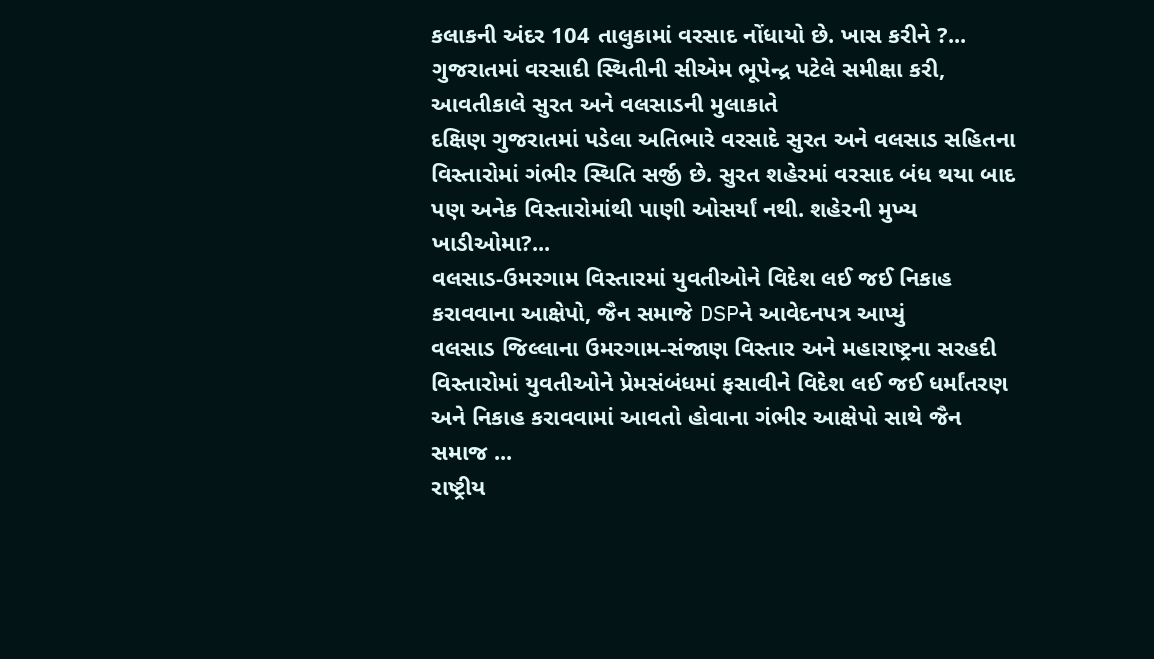કલાકની અંદર 104 તાલુકામાં વરસાદ નોંધાયો છે. ખાસ કરીને ?...
ગુજરાતમાં વરસાદી સ્થિતીની સીએમ ભૂપેન્દ્ર પટેલે સમીક્ષા કરી, આવતીકાલે સુરત અને વલસાડની મુલાકાતે
દક્ષિણ ગુજરાતમાં પડેલા અતિભારે વરસાદે સુરત અને વલસાડ સહિતના વિસ્તારોમાં ગંભીર સ્થિતિ સર્જી છે. સુરત શહેરમાં વરસાદ બંધ થયા બાદ પણ અનેક વિસ્તારોમાંથી પાણી ઓસર્યાં નથી. શહેરની મુખ્ય ખાડીઓમા?...
વલસાડ-ઉમરગામ વિસ્તારમાં યુવતીઓને વિદેશ લઈ જઈ નિકાહ કરાવવાના આક્ષેપો, જૈન સમાજે DSPને આવેદનપત્ર આપ્યું
વલસાડ જિલ્લાના ઉમરગામ-સંજાણ વિસ્તાર અને મહારાષ્ટ્રના સરહદી વિસ્તારોમાં યુવતીઓને પ્રેમસંબંધમાં ફસાવીને વિદેશ લઈ જઈ ધર્માંતરણ અને નિકાહ કરાવવામાં આવતો હોવાના ગંભીર આક્ષેપો સાથે જૈન સમાજ ...
રાષ્ટ્રીય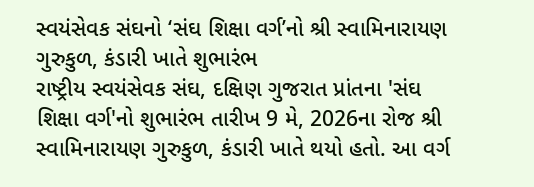સ્વયંસેવક સંઘનો ‘સંઘ શિક્ષા વર્ગ’નો શ્રી સ્વામિનારાયણ ગુરુકુળ, કંડારી ખાતે શુભારંભ
રાષ્ટ્રીય સ્વયંસેવક સંઘ, દક્ષિણ ગુજરાત પ્રાંતના 'સંઘ શિક્ષા વર્ગ'નો શુભારંભ તારીખ 9 મે, 2026ના રોજ શ્રી સ્વામિનારાયણ ગુરુકુળ, કંડારી ખાતે થયો હતો. આ વર્ગ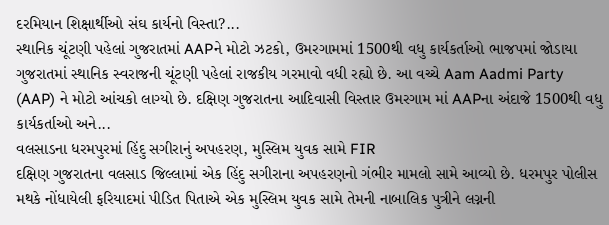દરમિયાન શિક્ષાર્થીઓ સંઘ કાર્યનો વિસ્તા?...
સ્થાનિક ચૂંટણી પહેલાં ગુજરાતમાં AAPને મોટો ઝટકો, ઉમરગામમાં 1500થી વધુ કાર્યકર્તાઓ ભાજપમાં જોડાયા
ગુજરાતમાં સ્થાનિક સ્વરાજની ચૂંટણી પહેલાં રાજકીય ગરમાવો વધી રહ્યો છે. આ વચ્ચે Aam Aadmi Party (AAP) ને મોટો આંચકો લાગ્યો છે. દક્ષિણ ગુજરાતના આદિવાસી વિસ્તાર ઉમરગામ માં AAPના અંદાજે 1500થી વધુ કાર્યકર્તાઓ અને...
વલસાડના ધરમપુરમાં હિંદુ સગીરાનું અપહરણ, મુસ્લિમ યુવક સામે FIR
દક્ષિણ ગુજરાતના વલસાડ જિલ્લામાં એક હિંદુ સગીરાના અપહરણનો ગંભીર મામલો સામે આવ્યો છે. ધરમપુર પોલીસ મથકે નોંધાયેલી ફરિયાદમાં પીડિત પિતાએ એક મુસ્લિમ યુવક સામે તેમની નાબાલિક પુત્રીને લગ્નની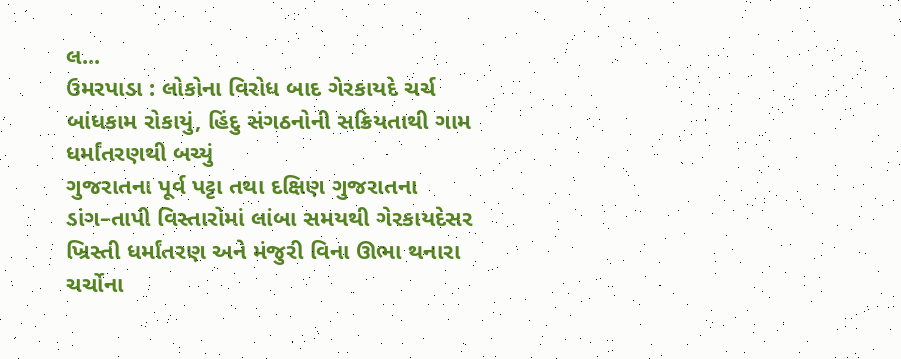લ...
ઉમરપાડા : લોકોના વિરોધ બાદ ગેરકાયદે ચર્ચ બાંધકામ રોકાયું, હિંદુ સંગઠનોની સક્રિયતાથી ગામ ધર્માંતરણથી બચ્યું
ગુજરાતના પૂર્વ પટ્ટા તથા દક્ષિણ ગુજરાતના ડાંગ–તાપી વિસ્તારોમાં લાંબા સમયથી ગેરકાયદેસર ખ્રિસ્તી ધર્માંતરણ અને મંજુરી વિના ઊભા થનારા ચર્ચોના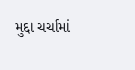મુદ્દા ચર્ચામાં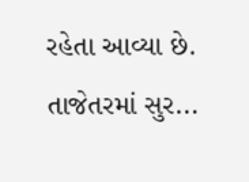રહેતા આવ્યા છે. તાજેતરમાં સુર...